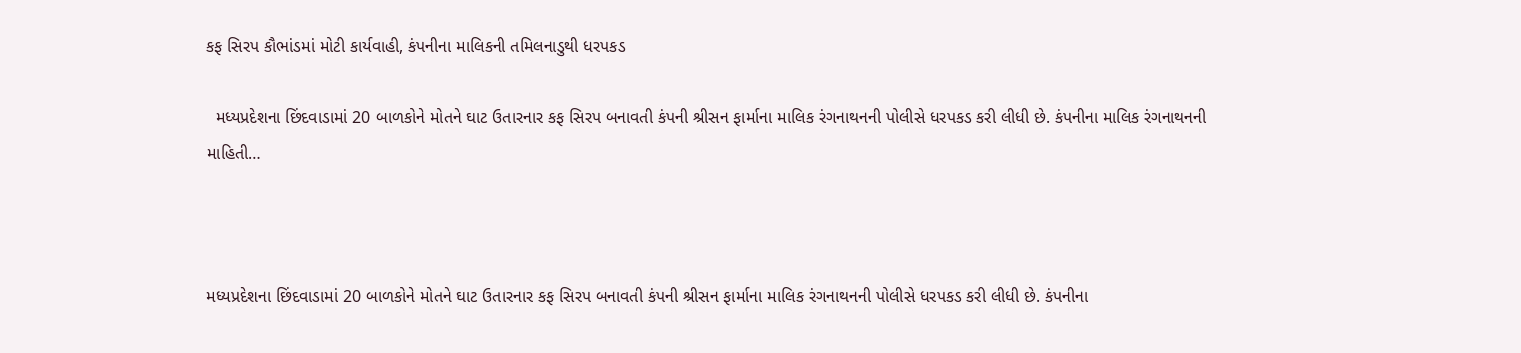કફ સિરપ કૌભાંડમાં મોટી કાર્યવાહી, કંપનીના માલિકની તમિલનાડુથી ધરપકડ

  મધ્યપ્રદેશના છિંદવાડામાં 20 બાળકોને મોતને ઘાટ ઉતારનાર કફ સિરપ બનાવતી કંપની શ્રીસન ફાર્માના માલિક રંગનાથનની પોલીસે ધરપકડ કરી લીધી છે. કંપનીના માલિક રંગનાથનની માહિતી…



મધ્યપ્રદેશના છિંદવાડામાં 20 બાળકોને મોતને ઘાટ ઉતારનાર કફ સિરપ બનાવતી કંપની શ્રીસન ફાર્માના માલિક રંગનાથનની પોલીસે ધરપકડ કરી લીધી છે. કંપનીના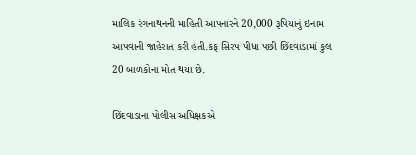માલિક રંગનાથનની માહિતી આપનારને 20,000 રૂપિયાનું ઇનામ આપવાની જાહેરાત કરી હતી.કફ સિરપ પીધા પછી છિંદવાડામાં કુલ 20 બાળકોના મોત થયા છે.

છિંદવાડાના પોલીસ અધિક્ષકએ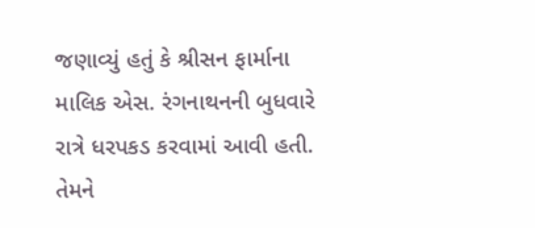જણાવ્યું હતું કે શ્રીસન ફાર્માના માલિક એસ. રંગનાથનની બુધવારે રાત્રે ધરપકડ કરવામાં આવી હતી. તેમને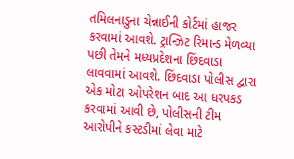તમિલનાડુના ચેન્નાઈની કોર્ટમાં હાજર કરવામાં આવશે. ટ્રાન્ઝિટ રિમાન્ડ મેળવ્યા પછી તેમને મધ્યપ્રદેશના છિંદવાડા લાવવામાં આવશે. છિંદવાડા પોલીસ દ્વારા એક મોટા ઓપરેશન બાદ આ ધરપકડ કરવામાં આવી છે, પોલીસની ટીમ આરોપીને કસ્ટડીમાં લેવા માટે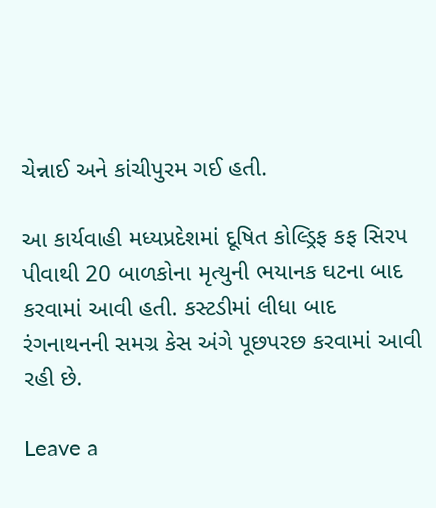ચેન્નાઈ અને કાંચીપુરમ ગઈ હતી.

આ કાર્યવાહી મધ્યપ્રદેશમાં દૂષિત કોલ્ડ્રિફ કફ સિરપ પીવાથી 20 બાળકોના મૃત્યુની ભયાનક ઘટના બાદ કરવામાં આવી હતી. કસ્ટડીમાં લીધા બાદ રંગનાથનની સમગ્ર કેસ અંગે પૂછપરછ કરવામાં આવી રહી છે.

Leave a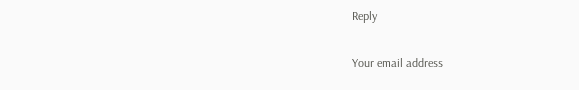Reply

Your email address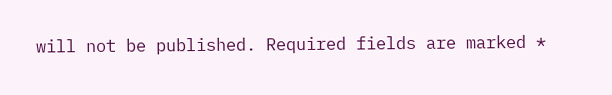will not be published. Required fields are marked *